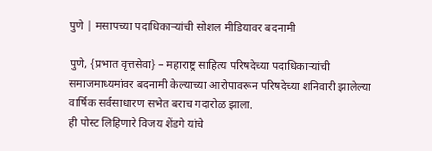पुणे | मसापच्या पदाधिकाऱ्यांची सोशल मीडियावर बदनामी

पुणे, {प्रभात वृत्तसेवा} – महाराष्ट्र साहित्य परिषदेच्या पदाधिकाऱ्यांची समाजमाध्यमांवर बदनामी केल्याच्या आरोपावरून परिषदेच्या शनिवारी झालेल्या वार्षिक सर्वसाधारण सभेत बराच गदारोळ झाला.
ही पोस्ट लिहिणारे विजय शेंडगे यांचे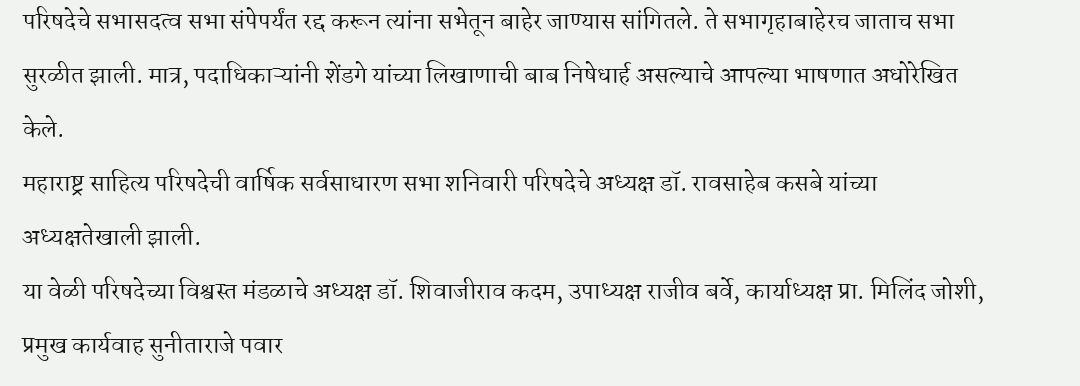परिषदेचे सभासदत्व सभा संपेपर्यंत रद्द करून त्यांना सभेतून बाहेर जाण्यास सांगितले. ते सभागृहाबाहेरच जाताच सभा सुरळीत झाली. मात्र, पदाधिकाऱ्यांनी शेंडगे यांच्या लिखाणाची बाब निषेधार्ह असल्याचे आपल्या भाषणात अधोरेखित केले.
महाराष्ट्र साहित्य परिषदेची वार्षिक सर्वसाधारण सभा शनिवारी परिषदेचे अध्यक्ष डॉ. रावसाहेब कसबे यांच्या अध्यक्षतेखाली झाली.
या वेळी परिषदेच्या विश्वस्त मंडळाचे अध्यक्ष डॉ. शिवाजीराव कदम, उपाध्यक्ष राजीव बर्वे, कार्याध्यक्ष प्रा. मिलिंद जोशी, प्रमुख कार्यवाह सुनीताराजे पवार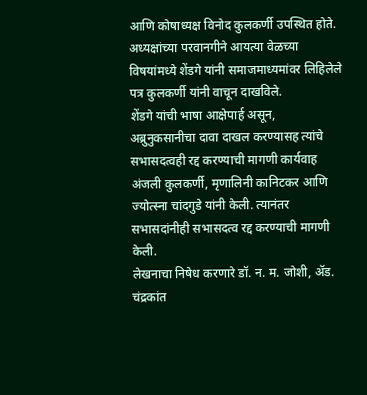आणि कोषाध्यक्ष विनोद कुलकर्णी उपस्थित होते.
अध्यक्षांच्या परवानगीने आयत्या वेळच्या विषयांमध्ये शेंडगे यांनी समाजमाध्यमांवर लिहिलेले पत्र कुलकर्णी यांनी वाचून दाखविले.
शेंडगे यांची भाषा आक्षेपार्ह असून, अब्रुनुकसानीचा दावा दाखल करण्यासह त्यांचे सभासदत्वही रद्द करण्याची मागणी कार्यवाह अंजली कुलकर्णी, मृणालिनी कानिटकर आणि ज्योत्स्ना चांदगुडे यांनी केली. त्यानंतर सभासदांनीही सभासदत्व रद्द करण्याची मागणी केली.
लेखनाचा निषेध करणारे डॉ. न. म. जोशी, ॲड. चंद्रकांत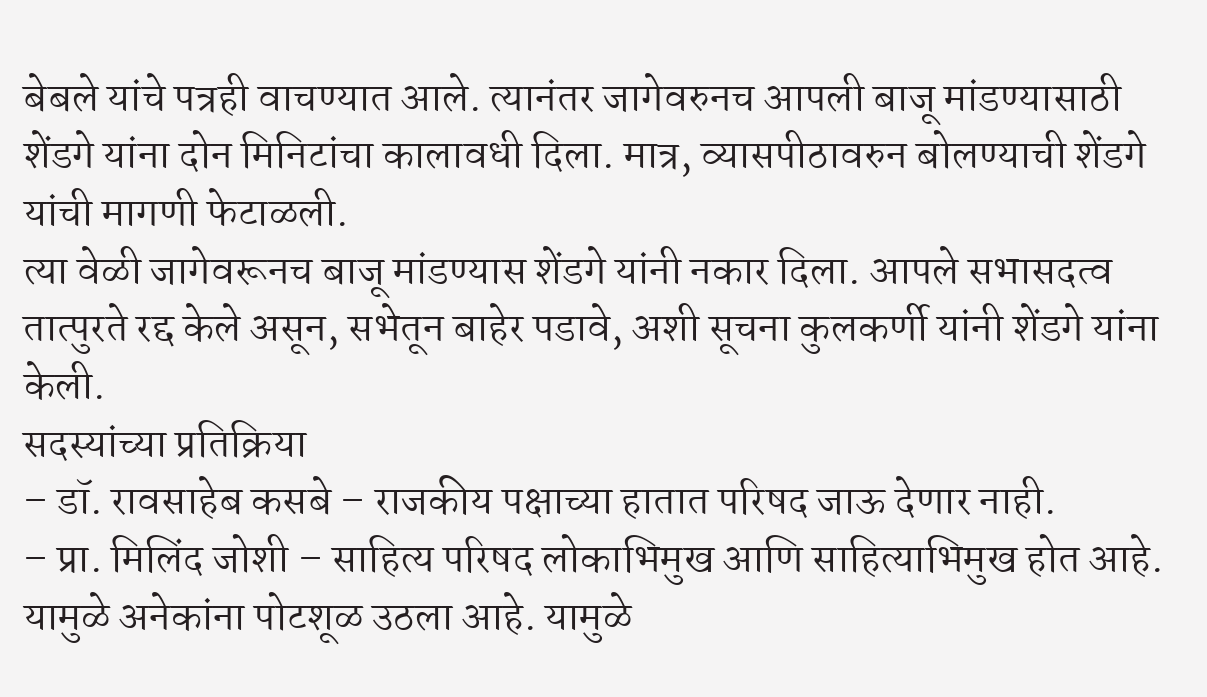बेबले यांचे पत्रही वाचण्यात आले. त्यानंतर जागेवरुनच आपली बाजू मांडण्यासाठी शेंडगे यांना दोन मिनिटांचा कालावधी दिला. मात्र, व्यासपीठावरुन बोलण्याची शेंडगे यांची मागणी फेटाळली.
त्या वेळी जागेवरूनच बाजू मांडण्यास शेंडगे यांनी नकार दिला. आपले सभासदत्व तात्पुरते रद्द केले असून, सभेतून बाहेर पडावे, अशी सूचना कुलकर्णी यांनी शेंडगे यांना केली.
सदस्यांच्या प्रतिक्रिया
– डॉ. रावसाहेब कसबे – राजकीय पक्षाच्या हातात परिषद जाऊ देणार नाही.
– प्रा. मिलिंद जोशी – साहित्य परिषद लोकाभिमुख आणि साहित्याभिमुख होत आहे. यामुळे अनेकांना पोटशूळ उठला आहे. यामुळे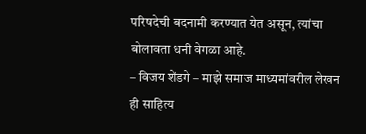परिषदेची बदनामी करण्यात येत असून, त्यांचा बोलावता धनी वेगळा आहे.
– विजय शेंडगे – माझे समाज माध्यमांवरील लेखन ही साहित्य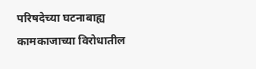परिषदेच्या घटनाबाह्य कामकाजाच्या विरोधातील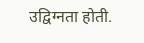उद्विग्नता होती.